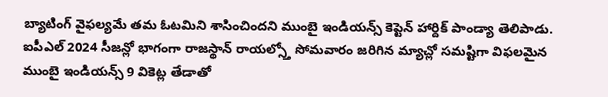బ్యాటింగ్ వైఫల్యమే తమ ఓటమిని శాసించిందని ముంబై ఇండియన్స్ కెప్టెన్ హార్దిక్ పాండ్యా తెలిపాడు. ఐపీఎల్ 2024 సీజన్లో భాగంగా రాజస్థాన్ రాయల్స్తో సోమవారం జరిగిన మ్యాచ్లో సమష్టిగా విఫలమైన ముంబై ఇండియన్స్ 9 వికెట్ల తేడాతో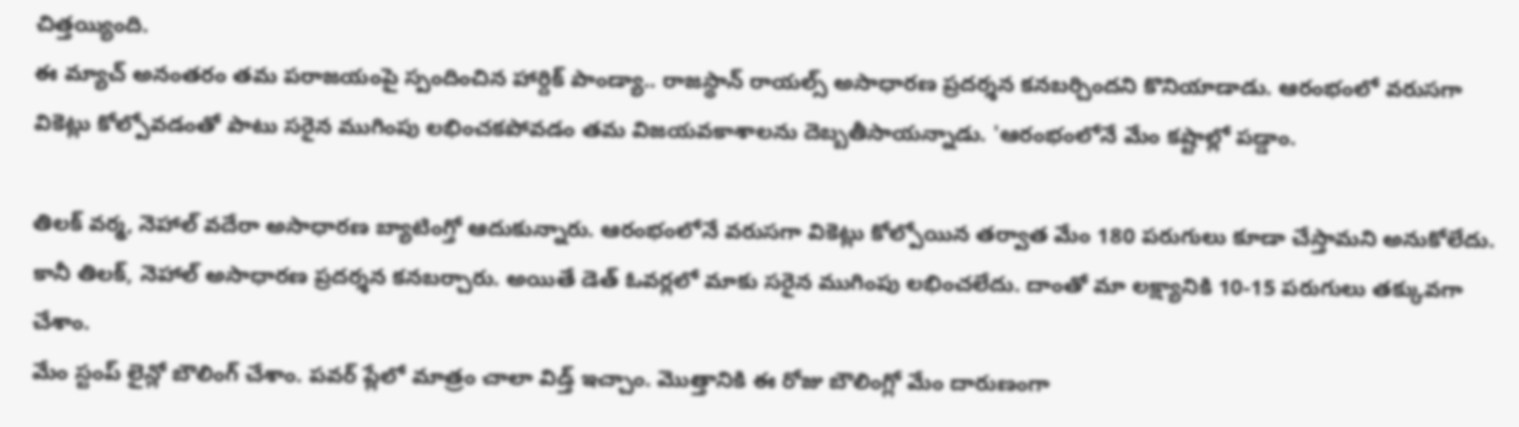చిత్తయ్యింది.
ఈ మ్యాచ్ అనంతరం తమ పరాజయంపై స్పందించిన హార్దిక్ పాండ్యా.. రాజస్థాన్ రాయల్స్ అసాధారణ ప్రదర్శన కనబర్చిందని కొనియాడాడు. ఆరంభంలో వరుసగా వికెట్లు కోల్పోవడంతో పాటు సరైన ముగింపు లభించకపోవడం తమ విజయవకాశాలను దెబ్బతీసాయన్నాడు. 'ఆరంభంలోనే మేం కష్టాల్లో పడ్డాం.

తిలక్ వర్మ, నెహాల్ వదేరా అసాధారణ బ్యాటింగ్తో ఆదుకున్నారు. ఆరంభంలోనే వరుసగా వికెట్లు కోల్పోయిన తర్వాత మేం 180 పరుగులు కూడా చేస్తామని అనుకోలేదు. కానీ తిలక్, నెహాల్ అసాధారణ ప్రదర్శన కనబర్చారు. అయితే డెత్ ఓవర్లలో మాకు సరైన ముగింపు లభించలేదు. దాంతో మా లక్ష్యానికి 10-15 పరుగులు తక్కువగా చేశాం.
మేం స్టంప్ లైన్లో బౌలింగ్ చేశాం. పవర్ ప్లేలో మాత్రం చాలా విడ్త్ ఇచ్చాం. మొత్తానికి ఈ రోజు బౌలింగ్లో మేం దారుణంగా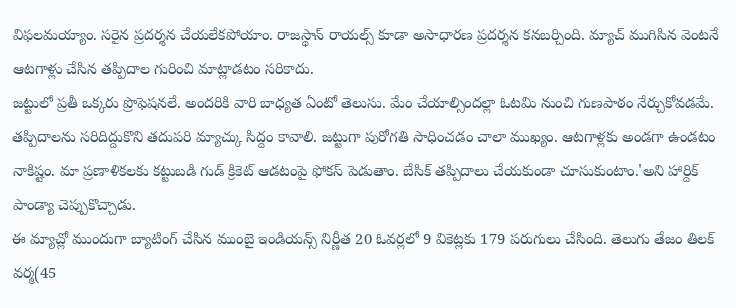విఫలమయ్యాం. సరైన ప్రదర్శన చేయలేకపోయాం. రాజస్థాన్ రాయల్స్ కూడా అసాధారణ ప్రదర్శన కనబర్చింది. మ్యాచ్ ముగిసిన వెంటనే ఆటగాళ్లు చేసిన తప్పిదాల గురించి మాట్లాడటం సరికాదు.
జట్టులో ప్రతీ ఒక్కరు ప్రొఫెషనలే. అందరికి వారి బాధ్యత ఏంటో తెలుసు. మేం చేయాల్సిందల్లా ఓటమి నుంచి గుణపాఠం నేర్చుకోవడమే. తప్పిదాలను సరిదిద్దుకొని తదుపరి మ్యాచ్కు సిద్దం కావాలి. జట్టుగా పురోగతి సాధించడం చాలా ముఖ్యం. ఆటగాళ్లకు అండగా ఉండటం నాకిష్టం. మా ప్రణాళికలకు కట్టుబడి గుడ్ క్రికెట్ ఆడటంపై ఫోకస్ పెడుతాం. బేసిక్ తప్పిదాలు చేయకుండా చూసుకుంటాం.'అని హార్దిక్ పాండ్యా చెప్పుకొచ్చాడు.
ఈ మ్యాచ్లో ముందుగా బ్యాటింగ్ చేసిన ముంబై ఇండియన్స్ నిర్ణీత 20 ఓవర్లలో 9 వికెట్లకు 179 పరుగులు చేసింది. తెలుగు తేజం తిలక్ వర్మ(45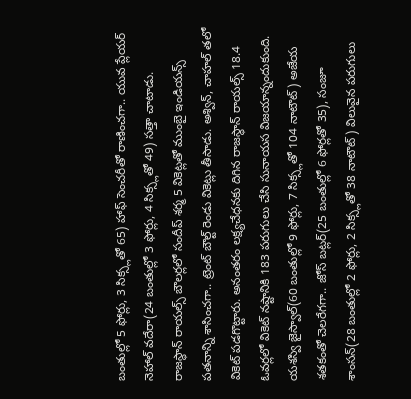బంతుల్లో 5 ఫోర్లు, 3 సిక్స్లతో 65) హాఫ్ సెంచరీతో రాణించగా.. యువ ప్లేయర్ నెహాల్ వదేరా(24 బంతుల్లో 3 ఫోర్లు, 4 సిక్స్లతో 49) సత్తా చాటాడు.
రాజస్థాన్ రాయల్స్ బౌలర్లలో సందీప్ శర్మ 5 వికెట్లతో ముంబై ఇండియన్స్ పతనాన్ని శాసించగా.. ట్రెంట్ బౌల్ట్ రెండు వికెట్లు తీసాడు. అశ్విన్, చాహల్ తలో వికెట్ పడగొట్టారు. అనంతరం లక్ష్యచేధనకు దిగిన రాజస్థాన్ రాయల్స్ 18.4 ఓవర్లలో వికెట్ నష్టానికి 183 పరుగులు చేసి సునాయస విజయాన్నందుకుంది.
యశస్వి జైస్వాల్(60 బంతుల్లో 9 ఫోర్లు, 7 సిక్స్లతో 104 నాటౌట్) అజేయ శతకంతో చెలరేగగా.. జోస్ బట్లర్(25 బంతుల్లో 6 ఫోర్లతో 35), సంజూ శాంసన్(28 బంతుల్లో 2 ఫోర్లు, 2 సిక్స్లతో 38 నాటౌట్) విలువైన పరుగులు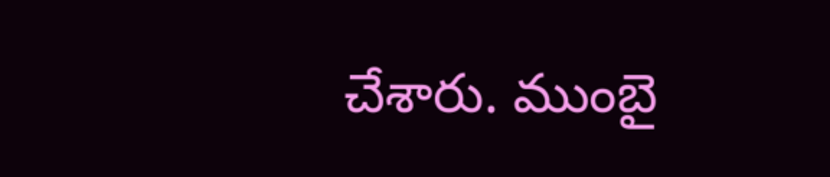చేశారు. ముంబై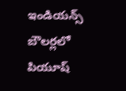ఇండియన్స్ బౌలర్లలో పియూష్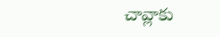చావ్లాకు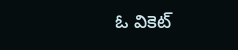ఓ వికెట్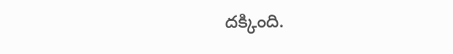దక్కింది.